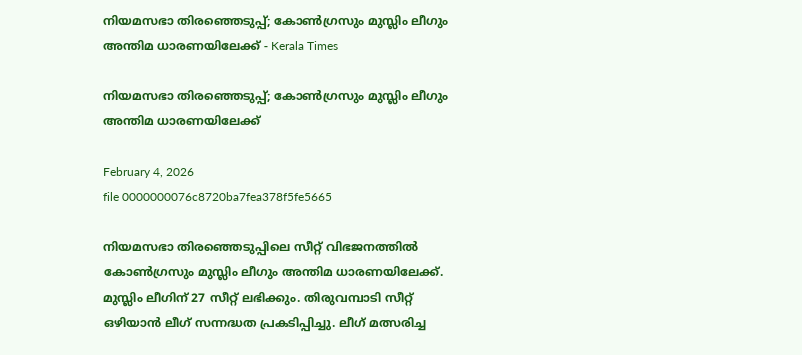നിയമസഭാ തിരഞ്ഞെടുപ്പ്; കോൺഗ്രസും മുസ്ലിം ലീഗും അന്തിമ ധാരണയിലേക്ക് - Kerala Times

നിയമസഭാ തിരഞ്ഞെടുപ്പ്; കോൺഗ്രസും മുസ്ലിം ലീഗും അന്തിമ ധാരണയിലേക്ക്

February 4, 2026
file 0000000076c8720ba7fea378f5fe5665

നിയമസഭാ തിരഞ്ഞെടുപ്പിലെ സീറ്റ് വിഭജനത്തിൽ കോൺഗ്രസും മുസ്ലിം ലീഗും അന്തിമ ധാരണയിലേക്ക്. മുസ്ലിം ലീഗിന് 27 സീറ്റ് ലഭിക്കും. തിരുവമ്പാടി സീറ്റ് ഒഴിയാൻ ലീഗ് സന്നദ്ധത പ്രകടിപ്പിച്ചു. ലീഗ് മത്സരിച്ച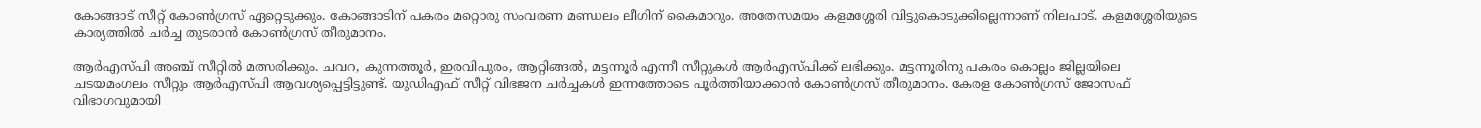കോങ്ങാട് സീറ്റ് കോൺഗ്രസ് ഏറ്റെടുക്കും. കോങ്ങാടിന് പകരം മറ്റൊരു സംവരണ മണ്ഡലം ലീഗിന് കൈമാറും. അതേസമയം കളമശ്ശേരി വിട്ടുകൊടുക്കില്ലെന്നാണ് നിലപാട്. കളമശ്ശേരിയുടെ കാര്യത്തിൽ ചർച്ച തുടരാൻ കോൺഗ്രസ് തീരുമാനം.

ആർഎസ്പി അഞ്ച് സീറ്റിൽ മത്സരിക്കും. ചവറ, കുന്നത്തൂർ, ഇരവിപുരം, ആറ്റിങ്ങൽ, മട്ടന്നൂർ എന്നീ സീറ്റുകൾ ആർഎസ്പിക്ക് ലഭിക്കും. മട്ടന്നൂരിനു പകരം കൊല്ലം ജില്ലയിലെ ചടയമംഗലം സീറ്റും ആർഎസ്പി ആവശ്യപ്പെട്ടിട്ടുണ്ട്. യുഡിഎഫ് സീറ്റ് വിഭജന ചർച്ചകൾ ഇന്നത്തോടെ പൂർത്തിയാക്കാൻ കോൺഗ്രസ് തീരുമാനം. കേരള കോൺഗ്രസ് ജോസഫ് വിഭാഗവുമായി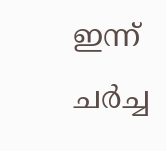ഇന്ന് ചർച്ച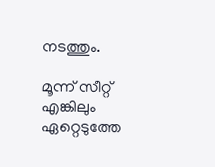നടത്തും.

മൂന്ന് സീറ്റ് എങ്കിലും ഏറ്റെടുത്തേ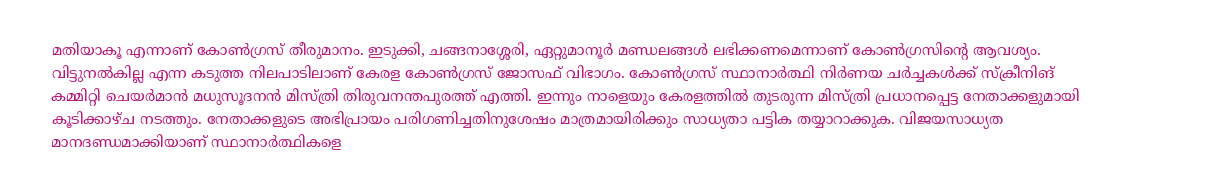മതിയാകൂ എന്നാണ് കോൺഗ്രസ് തീരുമാനം. ഇടുക്കി, ചങ്ങനാശ്ശേരി, ഏറ്റുമാനൂർ മണ്ഡലങ്ങൾ ലഭിക്കണമെന്നാണ് കോൺഗ്രസിന്റെ ആവശ്യം. വിട്ടുനൽകില്ല എന്ന കടുത്ത നിലപാടിലാണ് കേരള കോൺഗ്രസ് ജോസഫ് വിഭാഗം. കോൺഗ്രസ് സ്ഥാനാർത്ഥി നിർണയ ചർച്ചകൾക്ക് സ്ക്രീനിങ് കമ്മിറ്റി ചെയർമാൻ മധുസൂദനൻ മിസ്ത്രി തിരുവനന്തപുരത്ത് എത്തി. ഇന്നും നാളെയും കേരളത്തിൽ തുടരുന്ന മിസ്ത്രി പ്രധാനപ്പെട്ട നേതാക്കളുമായി കൂടിക്കാഴ്ച നടത്തും. നേതാക്കളുടെ അഭിപ്രായം പരിഗണിച്ചതിനുശേഷം മാത്രമായിരിക്കും സാധ്യതാ പട്ടിക തയ്യാറാക്കുക. വിജയസാധ്യത മാനദണ്ഡമാക്കിയാണ് സ്ഥാനാർത്ഥികളെ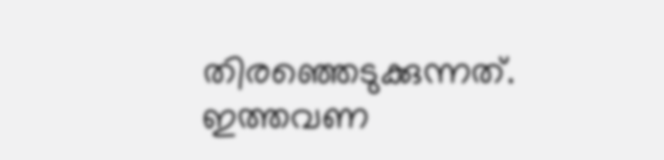തിരഞ്ഞെടുക്കുന്നത്. ഇത്തവണ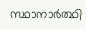സ്ഥാനാർത്ഥി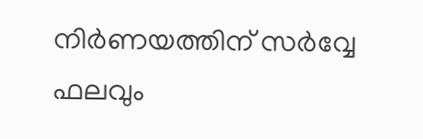നിർണയത്തിന് സർവ്വേ ഫലവും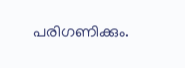പരിഗണിക്കും.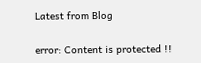Latest from Blog

error: Content is protected !!